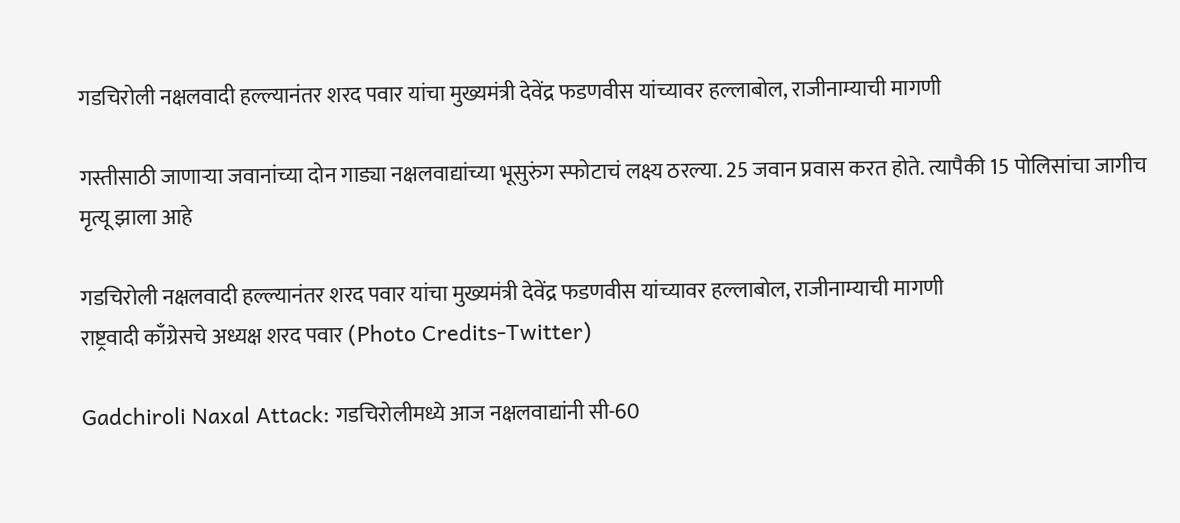गडचिरोली नक्षलवादी हल्ल्यानंतर शरद पवार यांचा मुख्यमंत्री देवेंद्र फडणवीस यांच्यावर हल्लाबोल, राजीनाम्याची मागणी

गस्तीसाठी जाणार्‍या जवानांच्या दोन गाड्या नक्षलवाद्यांच्या भूसुरुंग स्फोटाचं लक्ष्य ठरल्या. 25 जवान प्रवास करत होते. त्यापैकी 15 पोलिसांचा जागीच मृत्यू झाला आहे

गडचिरोली नक्षलवादी हल्ल्यानंतर शरद पवार यांचा मुख्यमंत्री देवेंद्र फडणवीस यांच्यावर हल्लाबोल, राजीनाम्याची मागणी
राष्ट्रवादी काँग्रेसचे अध्यक्ष शरद पवार (Photo Credits-Twitter)

Gadchiroli Naxal Attack: गडचिरोलीमध्ये आज नक्षलवाद्यांनी सी-60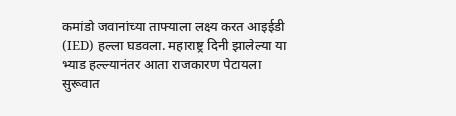कमांडो जवानांच्या ताफ्याला लक्ष्य करत आइईडी (IED) हल्ला घडवला. महाराष्ट्र दिनी झालेल्या या भ्याड हल्ल्यानंतर आता राजकारण पेटायला सुरूवात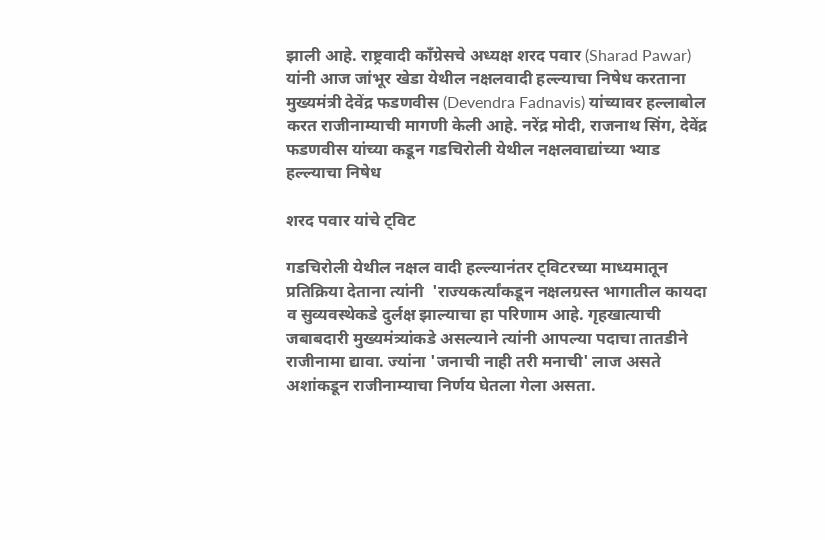झाली आहे. राष्ट्रवादी कॉंग्रेसचे अध्यक्ष शरद पवार (Sharad Pawar) यांनी आज जांभूर खेडा येथील नक्षलवादी हल्ल्याचा निषेध करताना मुख्यमंत्री देवेंद्र फडणवीस (Devendra Fadnavis) यांच्यावर हल्लाबोल करत राजीनाम्याची मागणी केली आहे. नरेंद्र मोदी, राजनाथ सिंग, देवेंद्र फडणवीस यांच्या कडून गडचिरोली येथील नक्षलवाद्यांच्या भ्याड हल्ल्याचा निषेध

शरद पवार यांचे ट्विट

गडचिरोली येथील नक्षल वादी हल्ल्यानंतर ट्विटरच्या माध्यमातून प्रतिक्रिया देताना त्यांनी  'राज्यकर्त्यांकडून नक्षलग्रस्त भागातील कायदा व सुव्यवस्थेकडे दुर्लक्ष झाल्याचा हा परिणाम आहे. गृहखात्याची जबाबदारी मुख्यमंत्र्यांकडे असल्याने त्यांनी आपल्या पदाचा तातडीने राजीनामा द्यावा. ज्यांना 'जनाची नाही तरी मनाची' लाज असते अशांकडून राजीनाम्याचा निर्णय घेतला गेला असता.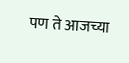पण ते आजच्या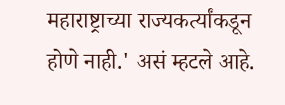महाराष्ट्राच्या राज्यकर्त्यांकडून होणे नाही.' असं म्हटले आहे.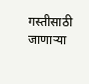गस्तीसाठी जाणार्‍या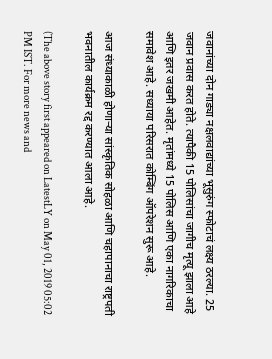जवानांच्या दोन गाड्या नक्षलवाद्यांच्या भूसुरुंग स्फोटाचं लक्ष्य ठरल्या. 25 जवान प्रवास करत होते. त्यापैकी 15 पोलिसांचा जागीच मृत्यू झाला आहे आणि इतर जखमी आहेत. मृतांमध्ये 15 पोलिस आणि एका नागरिकाचा समावेश आहे. सध्याया परिसरात कोम्बिंग ऑपरेशन सुरू आहे.

आज संध्याकाळी होणार्‍या सांस्कृतिक सोहळा आणि चहापानाचा राष्ट्रपती भवनातील कार्यक्रम रद्द करण्यात आला आहे.

(The above story first appeared on LatestLY on May 01, 2019 05:02 PM IST. For more news and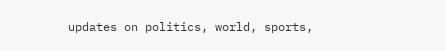updates on politics, world, sports,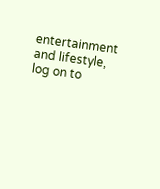entertainment and lifestyle, log on to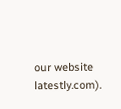our website latestly.com).